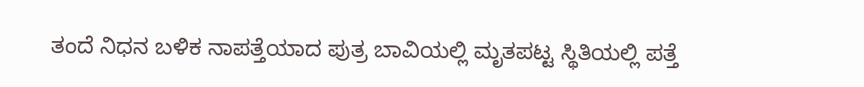ತಂದೆ ನಿಧನ ಬಳಿಕ ನಾಪತ್ತೆಯಾದ ಪುತ್ರ ಬಾವಿಯಲ್ಲಿ ಮೃತಪಟ್ಟ ಸ್ಥಿತಿಯಲ್ಲಿ ಪತ್ತೆ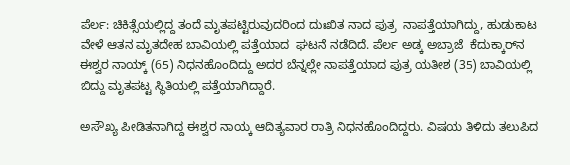ಪೆರ್ಲ: ಚಿಕಿತ್ಸೆಯಲ್ಲಿದ್ದ ತಂದೆ ಮೃತಪಟ್ಟಿರುವುದರಿಂದ ದುಃಖಿತ ನಾದ ಪುತ್ರ  ನಾಪತ್ತೆಯಾಗಿದ್ದು, ಹುಡುಕಾಟ ವೇಳೆ ಆತನ ಮೃತದೇಹ ಬಾವಿಯಲ್ಲಿ ಪತ್ತೆಯಾದ  ಘಟನೆ ನಡೆದಿದೆ. ಪೆರ್ಲ ಅಡ್ಕ ಅಬ್ರಾಜೆ  ಕೆದುಕ್ಕಾರ್‌ನ ಈಶ್ವರ ನಾಯ್ಕ್ (65) ನಿಧನಹೊಂದಿದ್ದು ಅದರ ಬೆನ್ನಲ್ಲೇ ನಾಪತ್ತೆಯಾದ ಪುತ್ರ ಯತೀಶ (35) ಬಾವಿಯಲ್ಲಿ ಬಿದ್ದು ಮೃತಪಟ್ಟ ಸ್ಥಿತಿಯಲ್ಲಿ ಪತ್ತೆಯಾಗಿದ್ದಾರೆ.

ಅಸೌಖ್ಯ ಪೀಡಿತನಾಗಿದ್ದ ಈಶ್ವರ ನಾಯ್ಕ ಆದಿತ್ಯವಾರ ರಾತ್ರಿ ನಿಧನಹೊಂದಿದ್ದರು. ವಿಷಯ ತಿಳಿದು ತಲುಪಿದ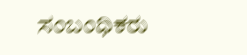ಸಂಬಂಧಿಕರು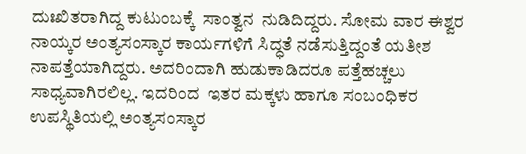ದುಃಖಿತರಾಗಿದ್ದ ಕುಟುಂಬಕ್ಕೆ  ಸಾಂತ್ವನ  ನುಡಿದಿದ್ದರು. ಸೋಮ ವಾರ ಈಶ್ವರ ನಾಯ್ಕರ ಅಂತ್ಯಸಂಸ್ಕಾರ ಕಾರ್ಯಗಳಿಗೆ ಸಿದ್ಧತೆ ನಡೆಸುತ್ತಿದ್ದಂತೆ ಯತೀಶ ನಾಪತ್ತೆಯಾಗಿದ್ದರು. ಅದರಿಂದಾಗಿ ಹುಡುಕಾಡಿದರೂ ಪತ್ತೆಹಚ್ಚಲು ಸಾಧ್ಯವಾಗಿರಲಿಲ್ಲ. ಇದರಿಂದ  ಇತರ ಮಕ್ಕಳು ಹಾಗೂ ಸಂಬಂಧಿಕರ ಉಪಸ್ಥಿತಿಯಲ್ಲಿ ಅಂತ್ಯಸಂಸ್ಕಾರ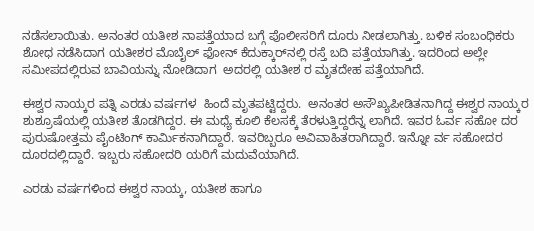ನಡೆಸಲಾಯಿತು. ಅನಂತರ ಯತೀಶ ನಾಪತ್ತೆಯಾದ ಬಗ್ಗೆ ಪೊಲೀಸರಿಗೆ ದೂರು ನೀಡಲಾಗಿತ್ತು. ಬಳಿಕ ಸಂಬಂಧಿಕರು ಶೋಧ ನಡೆಸಿದಾಗ ಯತೀಶರ ಮೊಬೈಲ್ ಫೋನ್ ಕೆದುಕ್ಕಾರ್‌ನಲ್ಲಿ ರಸ್ತೆ ಬದಿ ಪತ್ತೆಯಾಗಿತ್ತು. ಇದರಿಂದ ಅಲ್ಲೇ ಸಮೀಪದಲ್ಲಿರುವ ಬಾವಿಯನ್ನು ನೋಡಿದಾಗ  ಅದರಲ್ಲಿ ಯತೀಶ ರ ಮೃತದೇಹ ಪತ್ತೆಯಾಗಿದೆ.

ಈಶ್ವರ ನಾಯ್ಕರ ಪತ್ನಿ ಎರಡು ವರ್ಷಗಳ  ಹಿಂದೆ ಮೃತಪಟ್ಟಿದ್ದರು.  ಅನಂತರ ಅಸೌಖ್ಯಪೀಡಿತನಾಗಿದ್ದ ಈಶ್ವರ ನಾಯ್ಕರ ಶುಶ್ರೂಷೆಯಲ್ಲಿ ಯತೀಶ ತೊಡಗಿದ್ದರ. ಈ ಮಧ್ಯೆ ಕೂಲಿ ಕೆಲಸಕ್ಕೆ ತೆರಳುತ್ತಿದ್ದರೆನ್ನ ಲಾಗಿದೆ. ಇವರ ಓರ್ವ ಸಹೋ ದರ ಪುರುಷೋತ್ತಮ ಪೈಂಟಿಂಗ್ ಕಾರ್ಮಿಕನಾಗಿದ್ದಾರೆ. ಇವರಿಬ್ಬರೂ ಅವಿವಾಹಿತರಾಗಿದ್ದಾರೆ. ಇನ್ನೋ ರ್ವ ಸಹೋದರ ದೂರದಲ್ಲಿದ್ದಾರೆ. ಇಬ್ಬರು ಸಹೋದರಿ ಯರಿಗೆ ಮದುವೆಯಾಗಿದೆ.

ಎರಡು ವರ್ಷಗಳಿಂದ ಈಶ್ವರ ನಾಯ್ಕ, ಯತೀಶ ಹಾಗೂ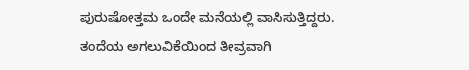ಪುರುಷೋತ್ತಮ ಒಂದೇ ಮನೆಯಲ್ಲಿ ವಾಸಿಸುತ್ತಿದ್ದರು. ತಂದೆಯ ಅಗಲುವಿಕೆಯಿಂದ ತೀವ್ರವಾಗಿ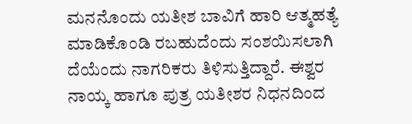ಮನನೊಂದು ಯತೀಶ ಬಾವಿಗೆ ಹಾರಿ ಆತ್ಮಹತ್ಯೆ ಮಾಡಿಕೊಂಡಿ ರಬಹುದೆಂದು ಸಂಶಯಿಸಲಾಗಿ ದೆಯೆಂದು ನಾಗರಿಕರು ತಿಳಿಸುತ್ತಿದ್ದಾರೆ. ಈಶ್ವರ ನಾಯ್ಕ ಹಾಗೂ ಪುತ್ರ ಯತೀಶರ ನಿಧನದಿಂದ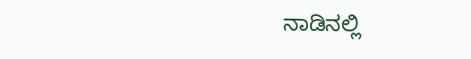ನಾಡಿನಲ್ಲಿ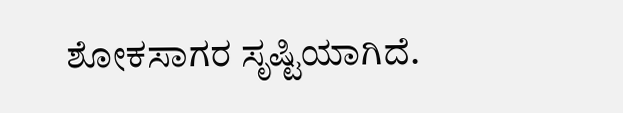ಶೋಕಸಾಗರ ಸೃಷ್ಟಿಯಾಗಿದೆ.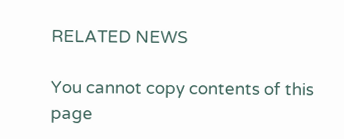RELATED NEWS

You cannot copy contents of this page